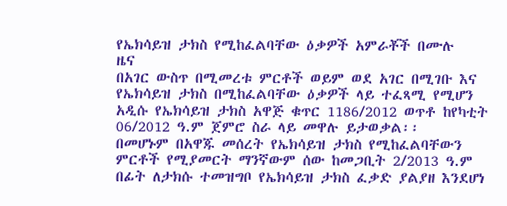የኤክሳይዝ ታክስ የሚከፈልባቸው ዕቃዎች አምራቾች በሙሉ
ዜና
በአገር ውስጥ በሚመረቱ ምርቶች ወይም ወደ አገር በሚገቡ እና የኤክሳይዝ ታክስ በሚከፈልባቸው ዕቃዎች ላይ ተፈጻሚ የሚሆን አዲሱ የኤክሳይዝ ታክስ አዋጅ ቁጥር 1186/2012 ወጥቶ ከየካቲት 06/2012 ዓ.ም ጀምሮ ስራ ላይ መዋሉ ይታወቃል፡፡
በመሆኑም በአዋጁ መሰረት የኤክሳይዝ ታክስ የሚከፈልባቸውን ምርቶች የሚያመርት ማንኛውም ሰው ከመጋቢት 2/2013 ዓ.ም በፊት ለታክሱ ተመዝግቦ የኤክሳይዝ ታክስ ፈቃድ ያልያዘ እንደሆነ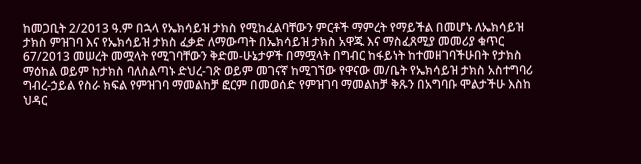ከመጋቢት 2/2013 ዓ.ም በኋላ የኤክሳይዝ ታክስ የሚከፈልባቸውን ምርቶች ማምረት የማይችል በመሆኑ ለኤክሳይዝ ታክስ ምዝገባ እና የኤክሳይዝ ታክስ ፈቃድ ለማውጣት በኤክሳይዝ ታክስ አዋጁ እና ማስፈጸሚያ መመሪያ ቁጥር 67/2013 መሠረት መሟላት የሚገባቸውን ቅድመ-ሁኔታዎች በማሟላት በግብር ከፋይነት ከተመዘገባችሁበት የታክስ ማዕከል ወይም ከታክስ ባለስልጣኑ ድህረ-ገጽ ወይም መገናኛ ከሚገኘው የዋናው መ/ቤት የኤክሳይዝ ታክስ አስተግባሪ ግብረ-ኃይል የስራ ክፍል የምዝገባ ማመልከቻ ፎርም በመወሰድ የምዝገባ ማመልከቻ ቅጹን በአግባቡ ሞልታችሁ እስከ ህዳር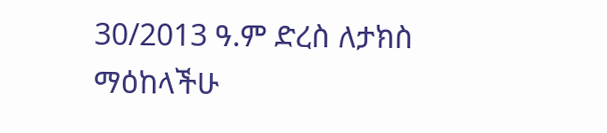30/2013 ዓ.ም ድረስ ለታክስ ማዕከላችሁ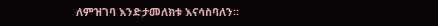ለምዝገባ እንድታመለክቱ እናሳስባለን፡፡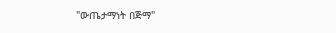"ውጤታማነት በጅማ"